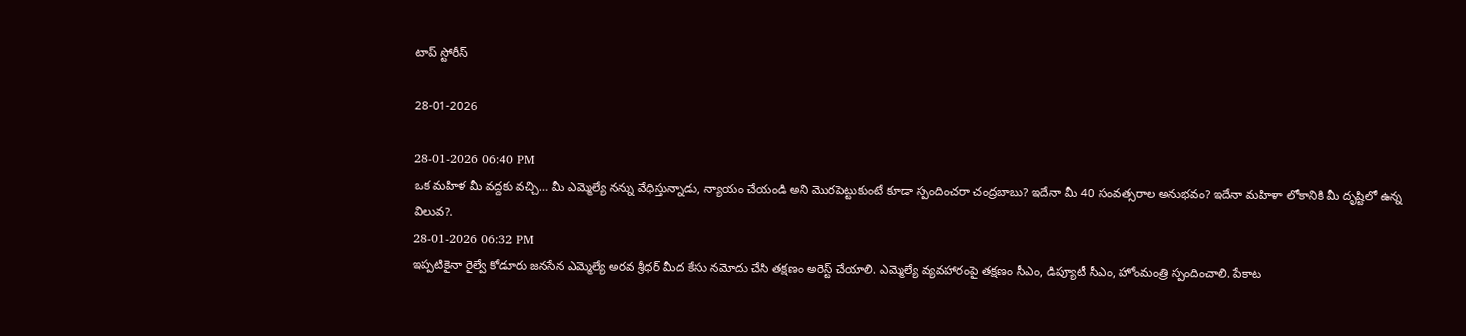టాప్ స్టోరీస్

28-01-2026

28-01-2026 06:40 PM
ఒక మహిళ మీ వద్దకు వచ్చి… మీ ఎమ్మెల్యే నన్ను వేధిస్తున్నాడు, న్యాయం చేయండి అని మొరపెట్టుకుంటే కూడా స్పందించరా చంద్ర‌బాబు? ఇదేనా మీ 40 సంవత్సరాల అనుభవం? ఇదేనా మహిళా లోకానికి మీ దృష్టిలో ఉన్న విలువ?.
28-01-2026 06:32 PM
ఇప్ప‌టికైనా రైల్వే కోడూరు జ‌న‌సేన‌ ఎమ్మెల్యే అర‌వ శ్రీధ‌ర్ మీద కేసు న‌మోదు చేసి త‌క్ష‌ణం అరెస్ట్ చేయాలి. ఎమ్మెల్యే వ్య‌వ‌హారంపై త‌క్ష‌ణం సీఎం, డిప్యూటీ సీఎం, హోంమంత్రి స్పందించాలి. పేకాట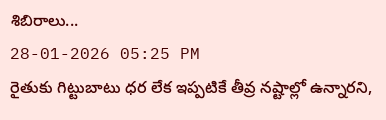శిబిరాలు...
28-01-2026 05:25 PM
రైతుకు గిట్టుబాటు ధర లేక ఇప్పటికే తీవ్ర నష్టాల్లో ఉన్నారని,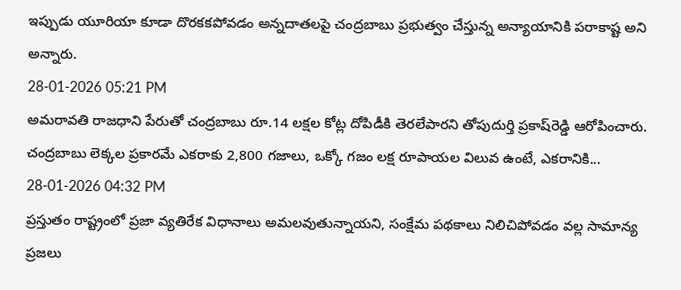ఇప్పుడు యూరియా కూడా దొరకకపోవడం అన్నదాతలపై చంద్రబాబు ప్రభుత్వం చేస్తున్న అన్యాయానికి పరాకాష్ట అని అన్నారు.
28-01-2026 05:21 PM
అమరావతి రాజధాని పేరుతో చంద్రబాబు రూ.14 లక్షల కోట్ల దోపిడీకి తెరలేపారని తోపుదుర్తి ప్రకాష్‌రెడ్డి ఆరోపించారు. చంద్రబాబు లెక్కల ప్రకారమే ఎకరాకు 2,800 గజాలు, ఒక్కో గజం లక్ష రూపాయల విలువ ఉంటే, ఎకరానికి...
28-01-2026 04:32 PM
ప్రస్తుతం రాష్ట్రంలో ప్రజా వ్యతిరేక విధానాలు అమలవుతున్నాయని, సంక్షేమ పథకాలు నిలిచిపోవడం వల్ల సామాన్య ప్రజలు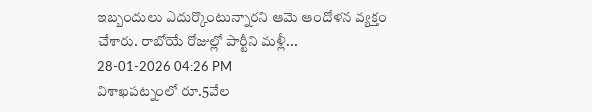ఇబ్బందులు ఎదుర్కొంటున్నారని ఆమె ఆందోళన వ్యక్తం చేశారు. రాబోయే రోజుల్లో పార్టీని మళ్లీ...
28-01-2026 04:26 PM
విశాఖపట్నంలో రూ.5వేల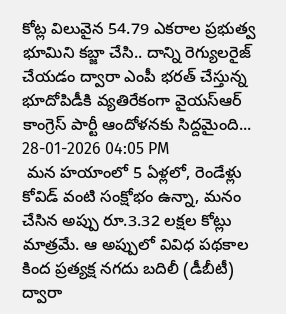కోట్ల విలువైన 54.79 ఎకరాల ప్రభుత్వ భూమిని కబ్జా చేసి.. దాన్ని రెగ్యులరైజ్ చేయడం ద్వారా ఎంపీ భరత్ చేస్తున్న భూదోపిడీకి వ్యతిరేకంగా వైయ‌స్ఆర్‌ కాంగ్రెస్ పార్టీ ఆందోళనకు సిద్దమైంది...
28-01-2026 04:05 PM
 మన హయాంలో 5 ఏళ్లలో, రెండేళ్లు కోవిడ్‌ వంటి సంక్షోభం ఉన్నా, మనం చేసిన అప్పు రూ.3.32 లక్షల కోట్లు మాత్రమే. ఆ అప్పులో వివిధ పథకాల కింద ప్రత్యక్ష నగదు బదిలీ (డీబీటీ) ద్వారా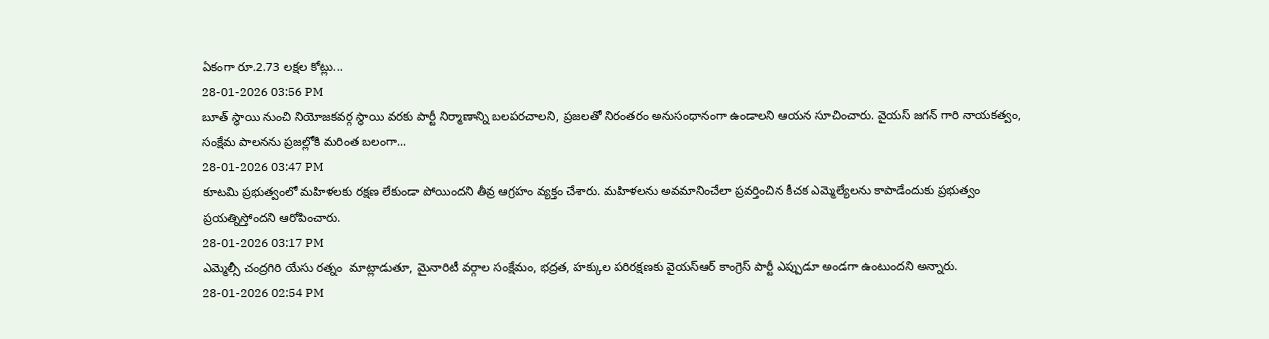ఏకంగా రూ.2.73 లక్షల కోట్లు...
28-01-2026 03:56 PM
బూత్ స్థాయి నుంచి నియోజకవర్గ స్థాయి వరకు పార్టీ నిర్మాణాన్ని బలపరచాలని, ప్రజలతో నిరంతరం అనుసంధానంగా ఉండాలని ఆయన సూచించారు. వైయస్ జగన్ గారి నాయకత్వం, సంక్షేమ పాలనను ప్రజల్లోకి మరింత బలంగా...
28-01-2026 03:47 PM
కూటమి ప్రభుత్వంలో మహిళలకు రక్షణ లేకుండా పోయిందని తీవ్ర ఆగ్రహం వ్యక్తం చేశారు. మహిళలను అవమానించేలా ప్రవర్తించిన కీచక ఎమ్మెల్యేలను కాపాడేందుకు ప్రభుత్వం ప్రయత్నిస్తోందని ఆరోపించారు.
28-01-2026 03:17 PM
ఎమ్మెల్సీ చంద్రగిరి యేసు రత్నం  మాట్లాడుతూ, మైనారిటీ వర్గాల సంక్షేమం, భద్రత, హక్కుల పరిరక్షణకు వైయ‌స్ఆర్‌ కాంగ్రెస్ పార్టీ ఎప్పుడూ అండగా ఉంటుందని అన్నారు.
28-01-2026 02:54 PM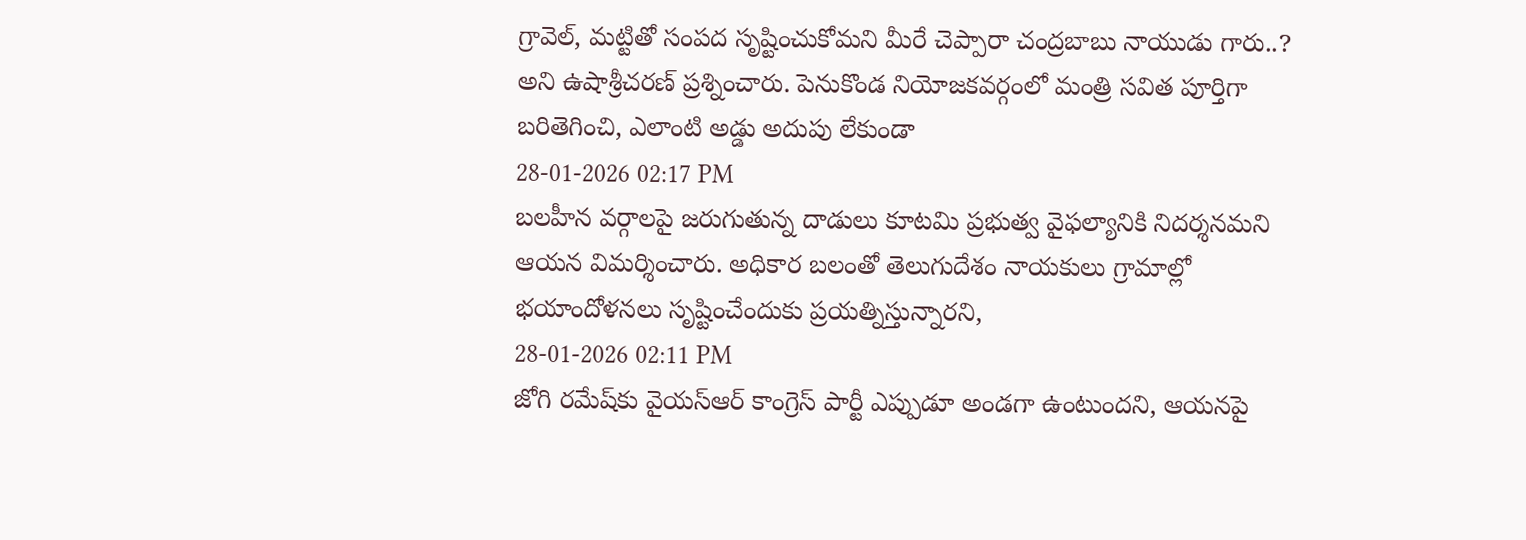గ్రావెల్‌, మట్టితో సంపద సృష్టించుకోమని మీరే చెప్పారా చంద్రబాబు నాయుడు గారు..? అని ఉషాశ్రీ‌చ‌ర‌ణ్‌ ప్రశ్నించారు. పెనుకొండ నియోజకవర్గంలో మంత్రి సవిత పూర్తిగా బరితెగించి, ఎలాంటి అడ్డు అదుపు లేకుండా
28-01-2026 02:17 PM
బలహీన వర్గాలపై జరుగుతున్న దాడులు కూటమి ప్రభుత్వ వైఫల్యానికి నిదర్శనమని ఆయన విమర్శించారు. అధికార బలంతో తెలుగుదేశం నాయకులు గ్రామాల్లో భయాందోళనలు సృష్టించేందుకు ప్రయత్నిస్తున్నారని,
28-01-2026 02:11 PM
జోగి రమేష్‌కు వైయ‌స్ఆర్‌ కాంగ్రెస్ పార్టీ ఎప్పుడూ అండగా ఉంటుందని, ఆయనపై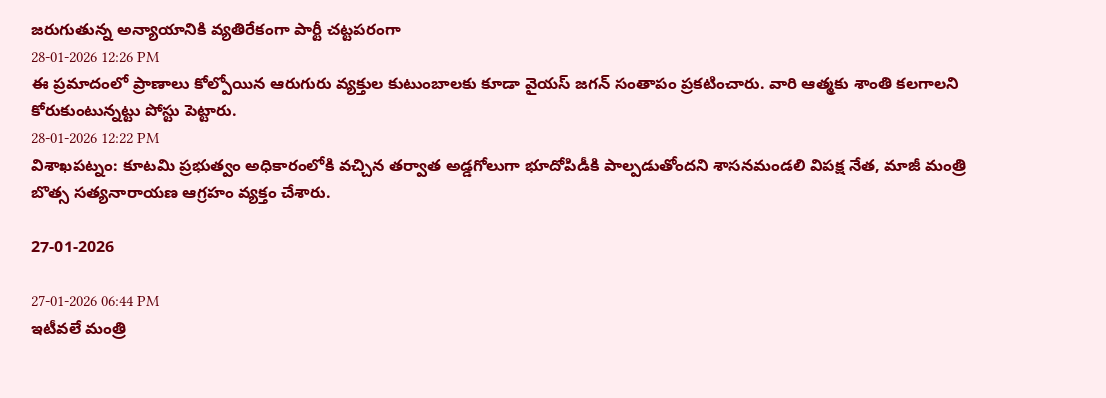జరుగుతున్న అన్యాయానికి వ్యతిరేకంగా పార్టీ చట్టపరంగా
28-01-2026 12:26 PM
ఈ ప్రమాదంలో ప్రాణాలు కోల్పోయిన ఆరుగురు వ్యక్తుల కుటుంబాలకు కూడా వైయ‌స్‌ జగన్ సంతాపం ప్రకటించారు. వారి ఆత్మకు శాంతి కలగాలని కోరుకుంటున్నట్టు పోస్టు పెట్టారు.
28-01-2026 12:22 PM
విశాఖపట్నం: కూటమి ప్రభుత్వం అధికారంలోకి వచ్చిన తర్వాత అడ్డగోలుగా భూదోపిడీకి పాల్పడుతోందని శాసనమండలి విపక్ష నేత, మాజీ మంత్రి బొత్స సత్యనారాయణ ఆగ్రహం వ్యక్తం చేశారు.

27-01-2026

27-01-2026 06:44 PM
ఇటీవలే మంత్రి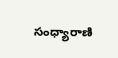సంధ్యారాణి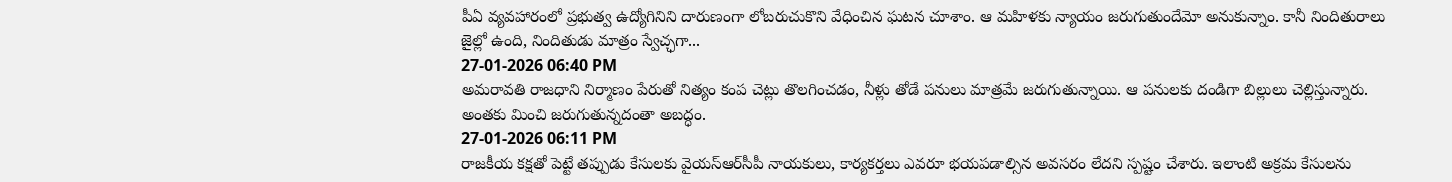పీఏ వ్యవహారంలో ప్రభుత్వ ఉద్యోగినిని దారుణంగా లోబరుచుకొని వేధించిన ఘటన చూశాం. ఆ మహిళకు న్యాయం జరుగుతుందేమో అనుకున్నాం. కానీ నిందితురాలు జైల్లో ఉంది, నిందితుడు మాత్రం స్వేచ్ఛగా...
27-01-2026 06:40 PM
అమరావతి రాజధాని నిర్మాణం పేరుతో నిత్యం కంప చెట్లు తొలగించడం, నీళ్లు తోడే పనులు మాత్రమే జరుగుతున్నాయి. ఆ పనులకు దండిగా బిల్లులు చెల్లిస్తున్నారు. అంతకు మించి జరుగుతున్నదంతా అబద్ధం.
27-01-2026 06:11 PM
రాజకీయ కక్షతో పెట్టే తప్పుడు కేసులకు వైయస్ఆర్‌సీపీ నాయకులు, కార్యకర్తలు ఎవరూ భయపడాల్సిన అవసరం లేదని స్పష్టం చేశారు. ఇలాంటి అక్రమ కేసులను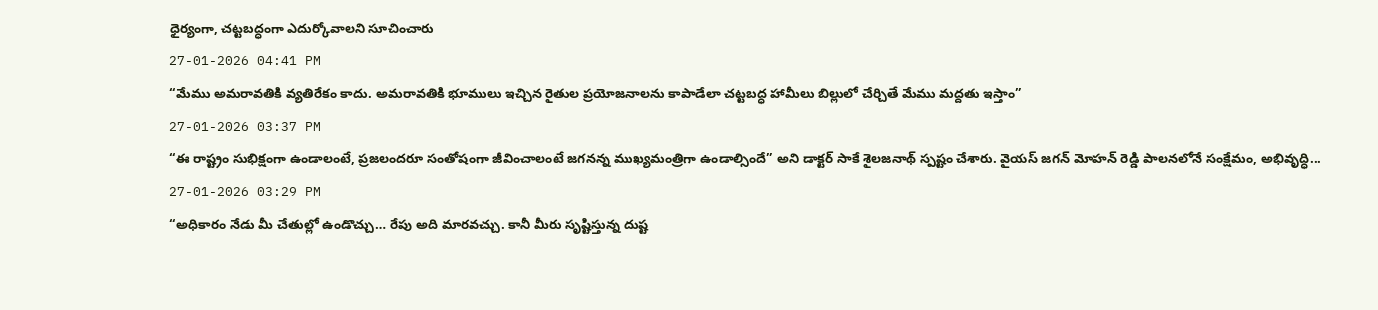ధైర్యంగా, చట్టబద్ధంగా ఎదుర్కోవాలని సూచించారు
27-01-2026 04:41 PM
“మేము అమరావతికి వ్యతిరేకం కాదు. అమరావతికి భూములు ఇచ్చిన రైతుల ప్రయోజనాలను కాపాడేలా చట్టబద్ధ హామీలు బిల్లులో చేర్చితే మేము మద్దతు ఇస్తాం”
27-01-2026 03:37 PM
“ఈ రాష్ట్రం సుభిక్షంగా ఉండాలంటే, ప్రజలందరూ సంతోషంగా జీవించాలంటే జగనన్న ముఖ్యమంత్రిగా ఉండాల్సిందే” అని డాక్టర్ సాకే శైలజనాథ్ స్పష్టం చేశారు. వైయస్ జగన్ మోహన్ రెడ్డి పాలనలోనే సంక్షేమం, అభివృద్ధి...
27-01-2026 03:29 PM
“అధికారం నేడు మీ చేతుల్లో ఉండొచ్చు… రేపు అది మారవచ్చు. కానీ మీరు సృష్టిస్తున్న దుష్ట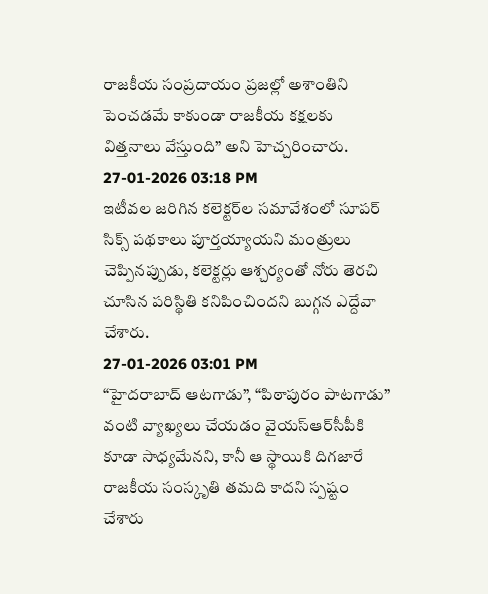రాజకీయ సంప్రదాయం ప్రజల్లో అశాంతిని పెంచడమే కాకుండా రాజకీయ కక్షలకు విత్తనాలు వేస్తుంది” అని హెచ్చరించారు.
27-01-2026 03:18 PM
ఇటీవల జరిగిన కలెక్టర్‌ల సమావేశంలో సూపర్ సిక్స్ పథకాలు పూర్తయ్యాయని మంత్రులు చెప్పినప్పుడు, కలెక్టర్లు ఆశ్చర్యంతో నోరు తెరచి చూసిన పరిస్థితి కనిపించిందని బుగ్గన ఎద్దేవా చేశారు.
27-01-2026 03:01 PM
“హైదరాబాద్ ఆటగాడు”, “పిఠాపురం పాటగాడు” వంటి వ్యాఖ్యలు చేయడం వైయస్ఆర్‌సీపీకి కూడా సాధ్యమేనని, కానీ ఆ స్థాయికి దిగజారే రాజకీయ సంస్కృతి తమది కాదని స్పష్టం చేశారు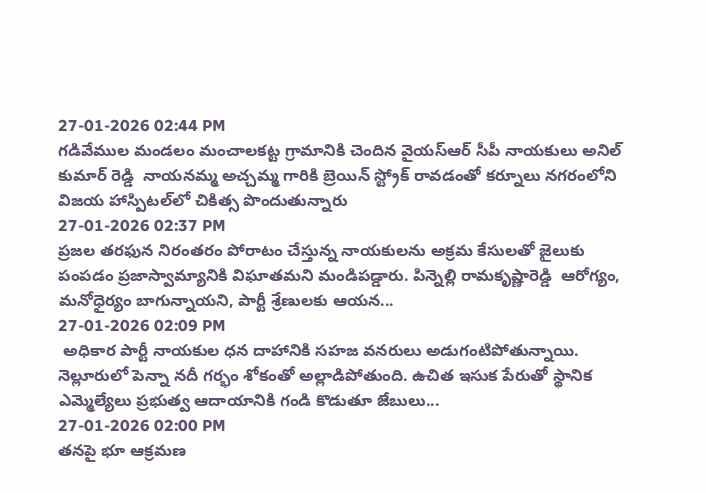27-01-2026 02:44 PM
గడివేముల మండలం మంచాలకట్ట గ్రామానికి చెందిన వైయ‌స్ఆర్ సీపీ నాయకులు అనిల్ కుమార్ రెడ్డి  నాయనమ్మ అచ్చమ్మ గారికి బ్రెయిన్ స్ట్రోక్ రావడంతో కర్నూలు నగరంలోని విజయ హాస్పిటల్‌లో చికిత్స పొందుతున్నారు
27-01-2026 02:37 PM
ప్రజల తరఫున నిరంతరం పోరాటం చేస్తున్న నాయకులను అక్రమ కేసులతో జైలుకు పంపడం ప్రజాస్వామ్యానికి విఘాతమని మండిపడ్డారు. పిన్నెల్లి రామకృష్ణారెడ్డి  ఆరోగ్యం, మనోధైర్యం బాగున్నాయని, పార్టీ శ్రేణులకు ఆయన...
27-01-2026 02:09 PM
 అధికార పార్టీ నాయకుల ధన దాహానికి సహజ వనరులు అడుగంటిపోతున్నాయి. నెల్లూరులో పెన్నా నదీ గర్భం శోకంతో అల్లాడిపోతుంది. ఉచిత ఇసుక పేరుతో స్థానిక ఎమ్మెల్యేలు ప్రభుత్వ ఆదాయానికి గండి కొడుతూ జేబులు...
27-01-2026 02:00 PM
తనపై భూ ఆక్రమణ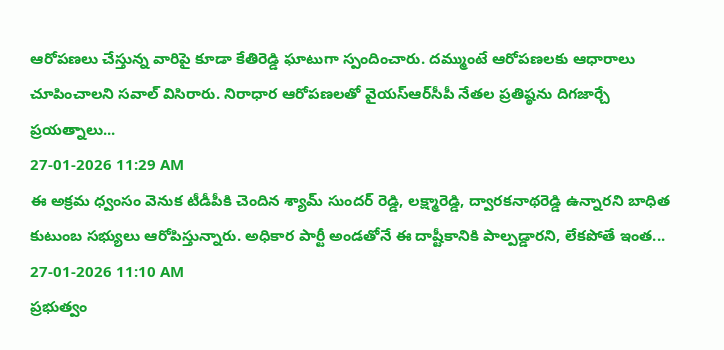ఆరోపణలు చేస్తున్న వారిపై కూడా కేతిరెడ్డి ఘాటుగా స్పందించారు. దమ్ముంటే ఆరోపణలకు ఆధారాలు చూపించాలని సవాల్ విసిరారు. నిరాధార ఆరోపణలతో వైయ‌స్ఆర్‌సీపీ నేతల ప్రతిష్ఠను దిగజార్చే ప్రయత్నాలు...
27-01-2026 11:29 AM
ఈ అక్రమ ధ్వంసం వెనుక టీడీపీకి చెందిన శ్యామ్ సుందర్ రెడ్డి, లక్ష్మారెడ్డి, ద్వారకనాథరెడ్డి ఉన్నారని బాధిత కుటుంబ సభ్యులు ఆరోపిస్తున్నారు. అధికార పార్టీ అండతోనే ఈ దాష్టీకానికి పాల్పడ్డారని, లేకపోతే ఇంత...
27-01-2026 11:10 AM
ప్రభుత్వం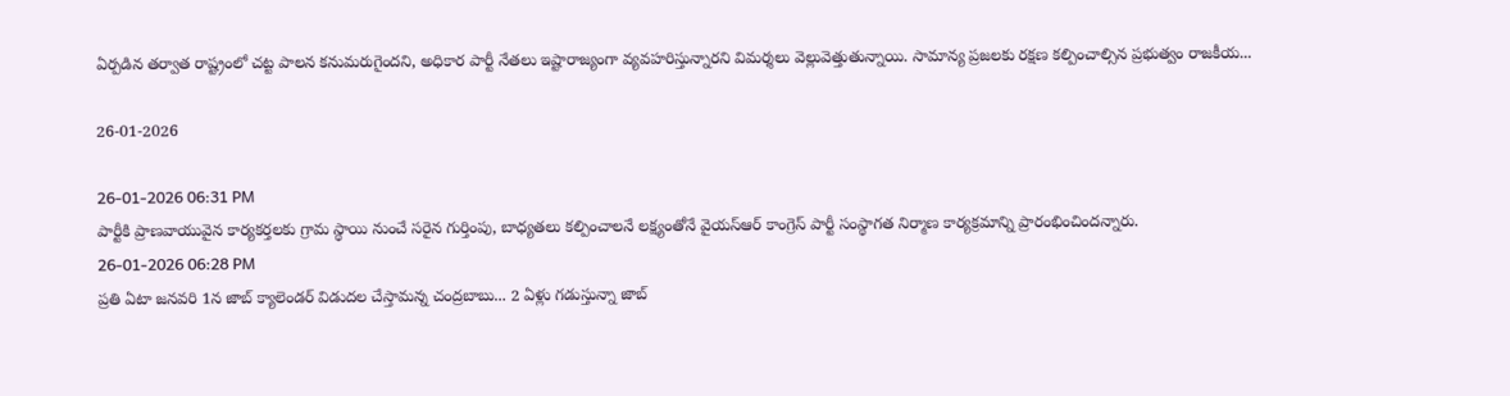ఏర్పడిన తర్వాత రాష్ట్రంలో చట్ట పాలన కనుమరుగైందని, అధికార పార్టీ నేతలు ఇష్టారాజ్యంగా వ్యవహరిస్తున్నారని విమర్శలు వెల్లువెత్తుతున్నాయి. సామాన్య ప్రజలకు రక్షణ కల్పించాల్సిన ప్రభుత్వం రాజకీయ...

26-01-2026

26-01-2026 06:31 PM
పార్టీకి ప్రాణవాయువైన కార్యకర్తలకు గ్రామ స్థాయి నుంచే సరైన గుర్తింపు, బాధ్యతలు కల్పించాలనే లక్ష్యంతోనే వైయ‌స్ఆర్‌ కాంగ్రెస్ పార్టీ సంస్థాగత నిర్మాణ కార్యక్రమాన్ని ప్రారంభించిందన్నారు.
26-01-2026 06:28 PM
ప్రతి ఏటా జనవరి 1న జాబ్ క్యాలెండర్ విడుదల చేస్తామన్న చంద్రబాబు... 2 ఏళ్లు గడుస్తున్నా జాబ్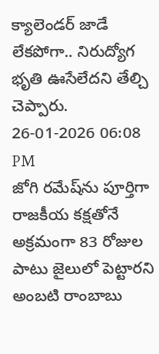క్యాలెండర్ జాడే లేకపోగా.. నిరుద్యోగ భృతి ఊసేలేదని తేల్చి చెప్పారు.
26-01-2026 06:08 PM
జోగి రమేష్‌ను పూర్తిగా రాజకీయ కక్షతోనే అక్రమంగా 83 రోజుల పాటు జైలులో పెట్టారని అంబటి రాంబాబు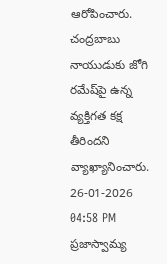ఆరోపించారు. చంద్రబాబు నాయుడుకు జోగి రమేష్‌పై ఉన్న వ్యక్తిగత కక్ష తీరిందని వ్యాఖ్యానించారు.
26-01-2026 04:58 PM
ప్రజాస్వామ్య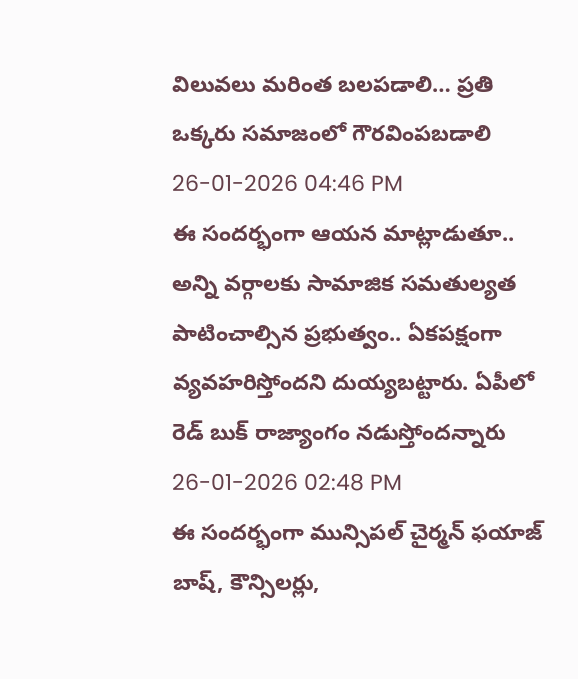విలువలు మరింత బలపడాలి… ప్రతి ఒక్కరు సమాజంలో గౌరవింపబడాలి
26-01-2026 04:46 PM
ఈ సందర్భంగా ఆయన మాట్లాడుతూ.. అన్ని వర్గాలకు సామాజిక సమతుల్యత పాటించాల్సిన ప్రభుత్వం.. ఏకపక్షంగా వ్యవహరిస్తోందని దుయ్యబట్టారు. ఏపీలో రెడ్ బుక్ రాజ్యాంగం నడుస్తోందన్నారు
26-01-2026 02:48 PM
ఈ సందర్భంగా మున్సిపల్ చైర్మన్ ఫయాజ్ బాష్, కౌన్సిలర్లు,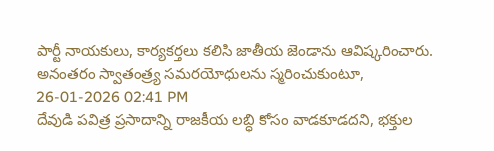పార్టీ నాయకులు, కార్యకర్తలు కలిసి జాతీయ జెండాను ఆవిష్కరించారు. అనంతరం స్వాతంత్ర్య సమరయోధులను స్మరించుకుంటూ,
26-01-2026 02:41 PM
దేవుడి పవిత్ర ప్రసాదాన్ని రాజకీయ లబ్ధి కోసం వాడకూడదని, భక్తుల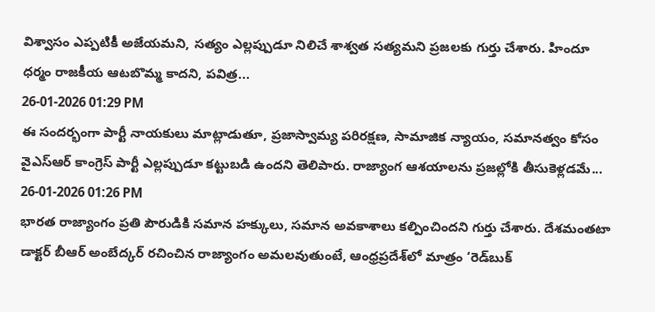విశ్వాసం ఎప్పటికీ అజేయమని, సత్యం ఎల్లప్పుడూ నిలిచే శాశ్వత సత్యమని ప్రజలకు గుర్తు చేశారు. హిందూ ధర్మం రాజకీయ ఆటబొమ్మ కాదని, పవిత్ర...
26-01-2026 01:29 PM
ఈ సందర్భంగా పార్టీ నాయకులు మాట్లాడుతూ, ప్రజాస్వామ్య పరిరక్షణ, సామాజిక న్యాయం, సమానత్వం కోసం వైఎస్‌ఆర్ కాంగ్రెస్ పార్టీ ఎల్లప్పుడూ కట్టుబడి ఉందని తెలిపారు. రాజ్యాంగ ఆశయాలను ప్రజల్లోకి తీసుకెళ్లడమే...
26-01-2026 01:26 PM
భారత రాజ్యాంగం ప్రతి పౌరుడికి సమాన హక్కులు, సమాన అవకాశాలు కల్పించిందని గుర్తు చేశారు. దేశమంతటా డాక్టర్ బీఆర్ అంబేద్కర్ రచించిన రాజ్యాంగం అమలవుతుంటే, ఆంధ్రప్రదేశ్‌లో మాత్రం ‘రెడ్‌బుక్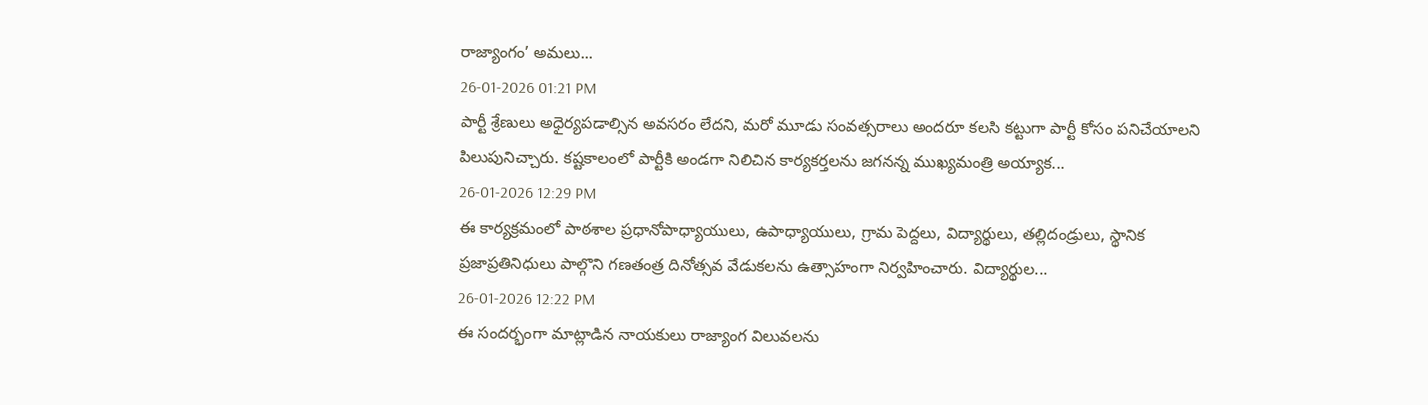రాజ్యాంగం’ అమలు...
26-01-2026 01:21 PM
పార్టీ శ్రేణులు అధైర్యపడాల్సిన అవసరం లేదని, మరో మూడు సంవత్సరాలు అందరూ కలసి కట్టుగా పార్టీ కోసం పనిచేయాలని పిలుపునిచ్చారు. కష్టకాలంలో పార్టీకి అండగా నిలిచిన కార్యకర్తలను జగనన్న ముఖ్యమంత్రి అయ్యాక...
26-01-2026 12:29 PM
ఈ కార్యక్రమంలో పాఠశాల ప్రధానోపాధ్యాయులు, ఉపాధ్యాయులు, గ్రామ పెద్దలు, విద్యార్థులు, తల్లిదండ్రులు, స్థానిక ప్రజాప్రతినిధులు పాల్గొని గణతంత్ర దినోత్సవ వేడుకలను ఉత్సాహంగా నిర్వహించారు. విద్యార్థుల...
26-01-2026 12:22 PM
ఈ సందర్భంగా మాట్లాడిన నాయకులు రాజ్యాంగ విలువలను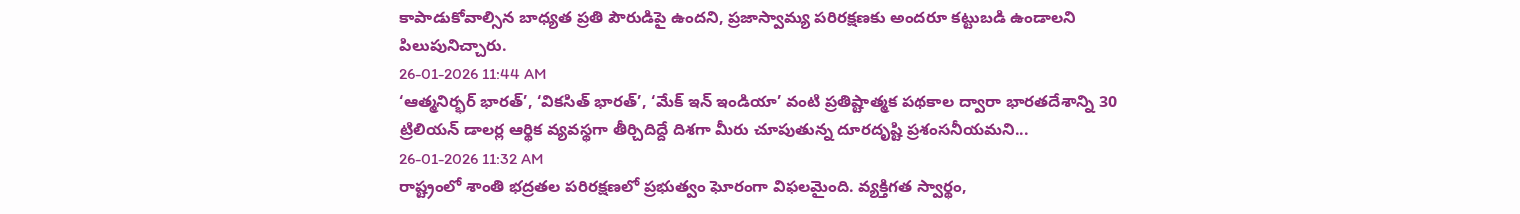కాపాడుకోవాల్సిన బాధ్యత ప్రతి పౌరుడిపై ఉందని, ప్రజాస్వామ్య పరిరక్షణకు అందరూ కట్టుబడి ఉండాలని పిలుపునిచ్చారు.
26-01-2026 11:44 AM
‘ఆత్మనిర్భర్ భారత్’, ‘వికసిత్ భారత్’, ‘మేక్ ఇన్ ఇండియా’ వంటి ప్రతిష్టాత్మక పథకాల ద్వారా భారతదేశాన్ని 30 ట్రిలియన్ డాలర్ల ఆర్థిక వ్యవస్థగా తీర్చిదిద్దే దిశగా మీరు చూపుతున్న దూరదృష్టి ప్రశంసనీయమని...
26-01-2026 11:32 AM
రాష్ట్రంలో శాంతి భద్రతల పరిరక్షణలో ప్రభుత్వం ఘోరంగా విఫలమైంది. వ్యక్తిగత స్వార్థం,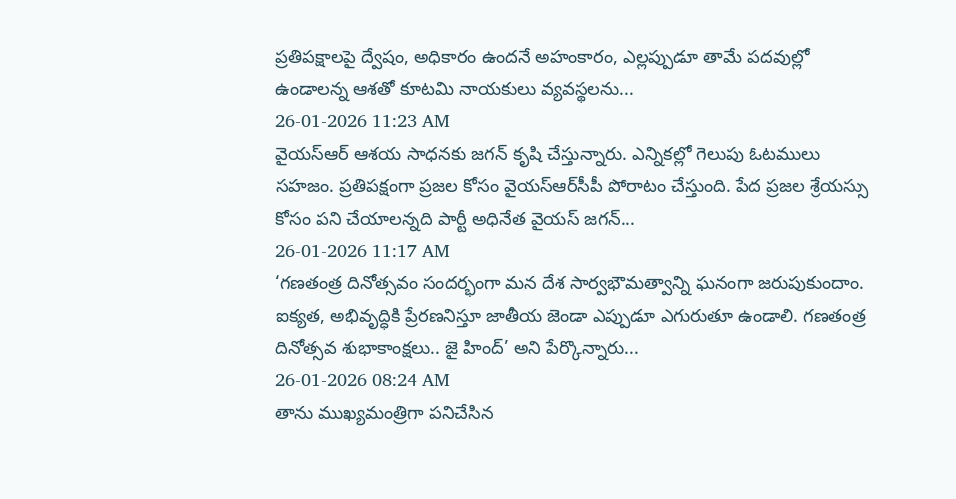ప్రతిపక్షాలపై ద్వేషం, అధికారం ఉందనే అహంకారం, ఎల్లప్పుడూ తామే పదవుల్లో ఉండాలన్న ఆశతో కూటమి నాయకులు వ్యవస్థలను...
26-01-2026 11:23 AM
వైయ‌స్ఆర్ ఆశయ సాధనకు జగన్ కృషి చేస్తున్నారు. ఎన్నికల్లో గెలుపు ఓటములు సహజం. ప్రతిపక్షంగా ప్రజల కోసం వైయ‌స్ఆర్‌సీపీ పోరాటం చేస్తుంది. పేద ప్రజల శ్రేయస్సు కోసం పని చేయాలన్నది పార్టీ అధినేత వైయ‌స్ జగన్...
26-01-2026 11:17 AM
‘గణతంత్ర దినోత్సవం సందర్భంగా మన దేశ సార్వభౌమత్వాన్ని ఘనంగా జరుపుకుందాం. ఐక్యత, అభివృద్ధికి ప్రేరణనిస్తూ జాతీయ జెండా ఎప్పుడూ ఎగురుతూ ఉండాలి. గణతంత్ర దినోత్సవ శుభాకాంక్షలు.. జై హింద్’ అని పేర్కొన్నారు...
26-01-2026 08:24 AM
తాను ముఖ్యమంత్రిగా పనిచేసిన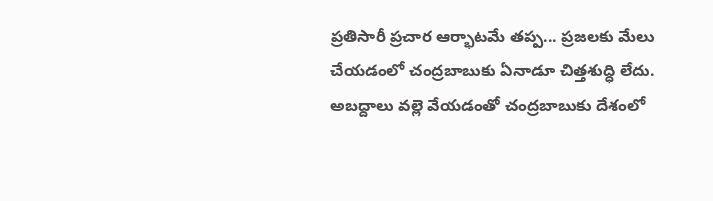ప్రతిసారీ ప్రచార ఆర్భాటమే తప్ప... ప్రజలకు మేలు చేయడంలో చంద్రబాబుకు ఏనాడూ చిత్తశుద్ధి లేదు. అబద్దాలు వల్లె వేయడంతో చంద్రబాబుకు దేశంలో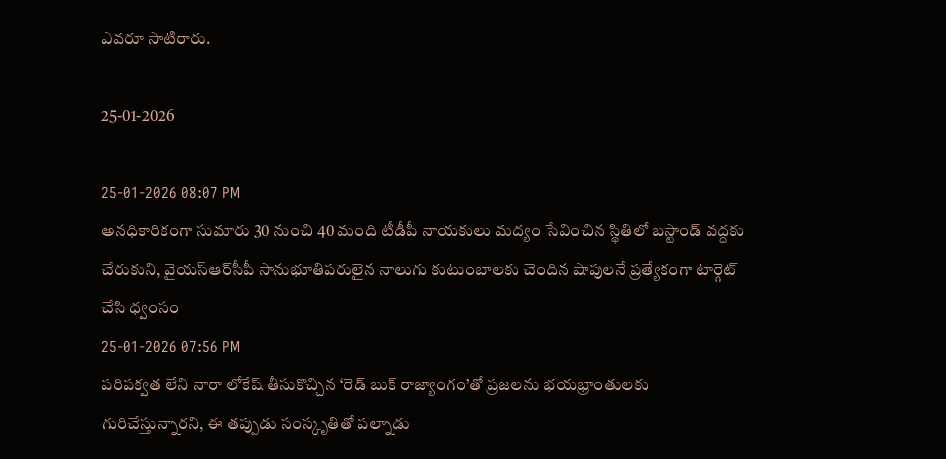ఎవరూ సాటిరారు.

25-01-2026

25-01-2026 08:07 PM
అనధికారికంగా సుమారు 30 నుంచి 40 మంది టీడీపీ నాయకులు మద్యం సేవించిన స్థితిలో బస్టాండ్ వద్దకు చేరుకుని, వైయస్ఆర్‌సీపీ సానుభూతిపరులైన నాలుగు కుటుంబాలకు చెందిన షాపులనే ప్రత్యేకంగా టార్గెట్ చేసి ధ్వంసం
25-01-2026 07:56 PM
పరిపక్వత లేని నారా లోకేష్ తీసుకొచ్చిన ‘రెడ్ బుక్ రాజ్యాంగం’తో ప్రజలను భయభ్రాంతులకు గురిచేస్తున్నారని, ఈ తప్పుడు సంస్కృతితో పల్నాడు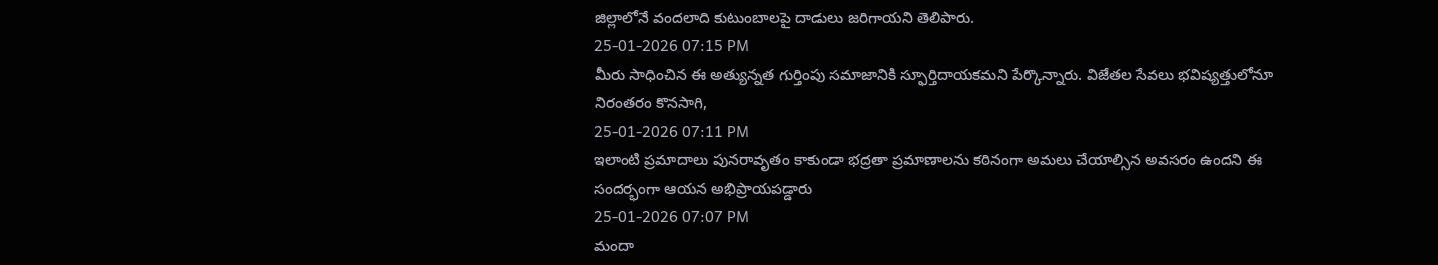జిల్లాలోనే వందలాది కుటుంబాలపై దాడులు జరిగాయని తెలిపారు.
25-01-2026 07:15 PM
మీరు సాధించిన ఈ అత్యున్నత గుర్తింపు సమాజానికి స్ఫూర్తిదాయకమని పేర్కొన్నారు. విజేతల సేవలు భవిష్యత్తులోనూ నిరంతరం కొనసాగి,
25-01-2026 07:11 PM
ఇలాంటి ప్రమాదాలు పునరావృతం కాకుండా భద్రతా ప్రమాణాలను కఠినంగా అమలు చేయాల్సిన అవసరం ఉందని ఈ సందర్భంగా ఆయన అభిప్రాయపడ్డారు
25-01-2026 07:07 PM
మందా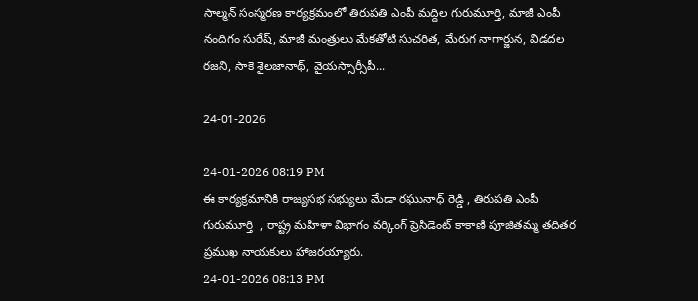సాల్మ‌న్ సంస్మ‌ర‌ణ కార్య‌క్ర‌మంలో తిరుప‌తి ఎంపీ మ‌ద్దిల గురుమూర్తి, మాజీ ఎంపీ నందిగం సురేష్‌, మాజీ మంత్రులు మేక‌తోటి సుచ‌రిత, మేరుగ నాగార్జున‌, విడ‌ద‌ల ర‌జ‌ని, సాకె శైల‌జానాథ్‌, వైయ‌స్సార్సీపీ...

24-01-2026

24-01-2026 08:19 PM
ఈ కార్యక్రమానికి రాజ్యసభ సభ్యులు మేడా రఘునాధ్ రెడ్డి , తిరుపతి ఎంపీ గురుమూర్తి  , రాష్ట్ర మహిళా విభాగం వర్కింగ్ ప్రెసిడెంట్ కాకాణి పూజితమ్మ తదితర ప్రముఖ నాయకులు హాజరయ్యారు.
24-01-2026 08:13 PM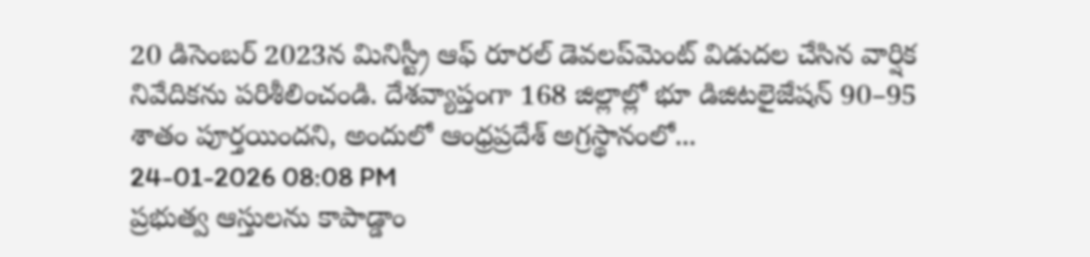20 డిసెంబర్ 2023న మినిస్ట్రీ ఆఫ్ రూరల్ డెవలప్‌మెంట్ విడుదల చేసిన వార్షిక నివేదికను పరిశీలించండి. దేశవ్యాప్తంగా 168 జిల్లాల్లో భూ డిజిటలైజేషన్ 90–95 శాతం పూర్తయిందని, అందులో ఆంధ్రప్రదేశ్ అగ్రస్థానంలో...
24-01-2026 08:08 PM
ప్రభుత్వ ఆస్తులను కాపాడ్డాం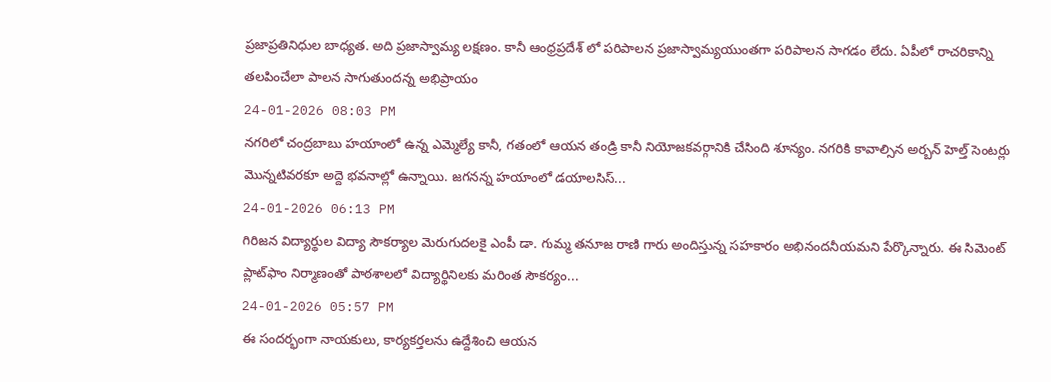ప్రజాప్రతినిధుల బాధ్యత. అది ప్రజాస్వామ్య లక్షణం. కానీ ఆంధ్రప్రదేశ్ లో పరిపాలన ప్రజాస్వామ్యయుంతగా పరిపాలన సాగడం లేదు. ఏపీలో రాచరికాన్ని తలపించేలా పాలన సాగుతుందన్న అభిప్రాయం
24-01-2026 08:03 PM
నగరిలో చంద్రబాబు హయాంలో ఉన్న ఎమ్మెల్యే కానీ, గతంలో ఆయన తండ్రి కానీ నియోజకవర్గానికి చేసింది శూన్యం. నగరికి కావాల్సిన అర్బన్ హెల్త్ సెంటర్లు మొన్నటివరకూ అద్దె భవనాల్లో ఉన్నాయి. జగనన్న హయాంలో డయాలసిస్...
24-01-2026 06:13 PM
గిరిజన విద్యార్థుల విద్యా సౌకర్యాల మెరుగుదలకై ఎంపీ డా. గుమ్మ తనూజ రాణి గారు అందిస్తున్న సహకారం అభినందనీయమని పేర్కొన్నారు. ఈ సిమెంట్ ప్లాట్‌ఫాం నిర్మాణంతో పాఠశాలలో విద్యార్థినిలకు మరింత సౌకర్యం...
24-01-2026 05:57 PM
ఈ సందర్భంగా నాయకులు, కార్యకర్తలను ఉద్దేశించి ఆయన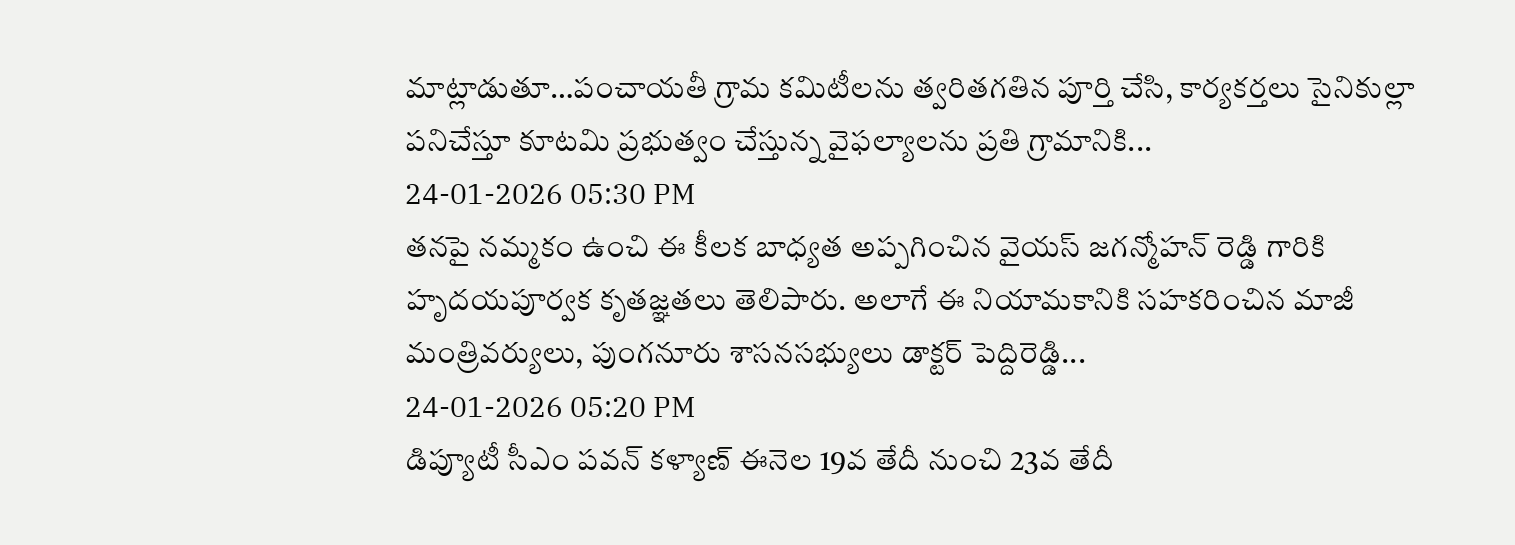మాట్లాడుతూ…పంచాయ‌తీ గ్రామ కమిటీలను త్వరితగతిన పూర్తి చేసి, కార్యకర్తలు సైనికుల్లా పనిచేస్తూ కూటమి ప్రభుత్వం చేస్తున్న వైఫల్యాలను ప్రతి గ్రామానికి...
24-01-2026 05:30 PM
తనపై నమ్మకం ఉంచి ఈ కీలక బాధ్యత అప్పగించిన వైయస్ జగన్మోహన్ రెడ్డి గారికి హృదయపూర్వక కృతజ్ఞతలు తెలిపారు. అలాగే ఈ నియామకానికి సహకరించిన మాజీ మంత్రివర్యులు, పుంగనూరు శాసనసభ్యులు డాక్టర్ పెద్దిరెడ్డి...
24-01-2026 05:20 PM
డిప్యూటీ సీఎం ప‌వ‌న్ క‌ళ్యాణ్ ఈనెల 19వ తేదీ నుంచి 23వ తేదీ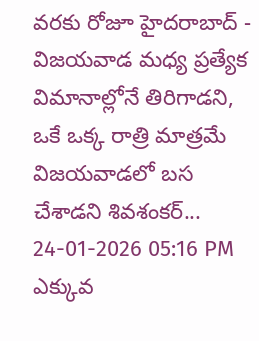వ‌ర‌కు రోజూ హైద‌రాబాద్ - విజ‌య‌వాడ మ‌ధ్య ప్ర‌త్యేక విమానాల్లోనే తిరిగాడ‌ని, ఒకే ఒక్క రాత్రి మాత్ర‌మే విజ‌య‌వాడ‌లో బ‌స చేశాడ‌ని శివశంక‌ర్‌...
24-01-2026 05:16 PM
ఎక్కువ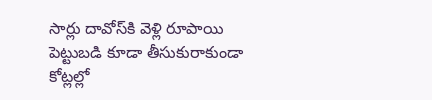సార్లు దావోస్‌కి వెళ్లి రూపాయి పెట్టుబ‌డి కూడా తీసుకురాకుండా కోట్లల్లో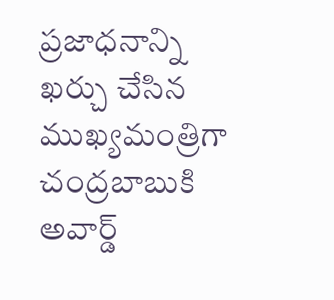ప్ర‌జాధ‌నాన్ని ఖ‌ర్చు చేసిన ముఖ్యమంత్రిగా చంద్ర‌బాబుకి అవార్డ్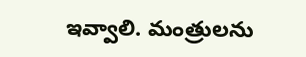ఇవ్వాలి. మంత్రుల‌ను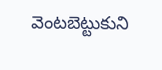వెంట‌బెట్టుకుని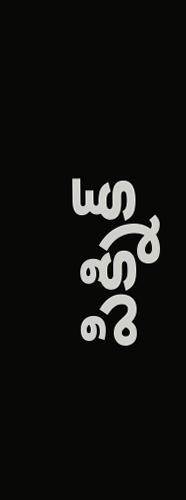పిక్నిక్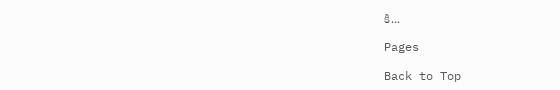కి...

Pages

Back to Top